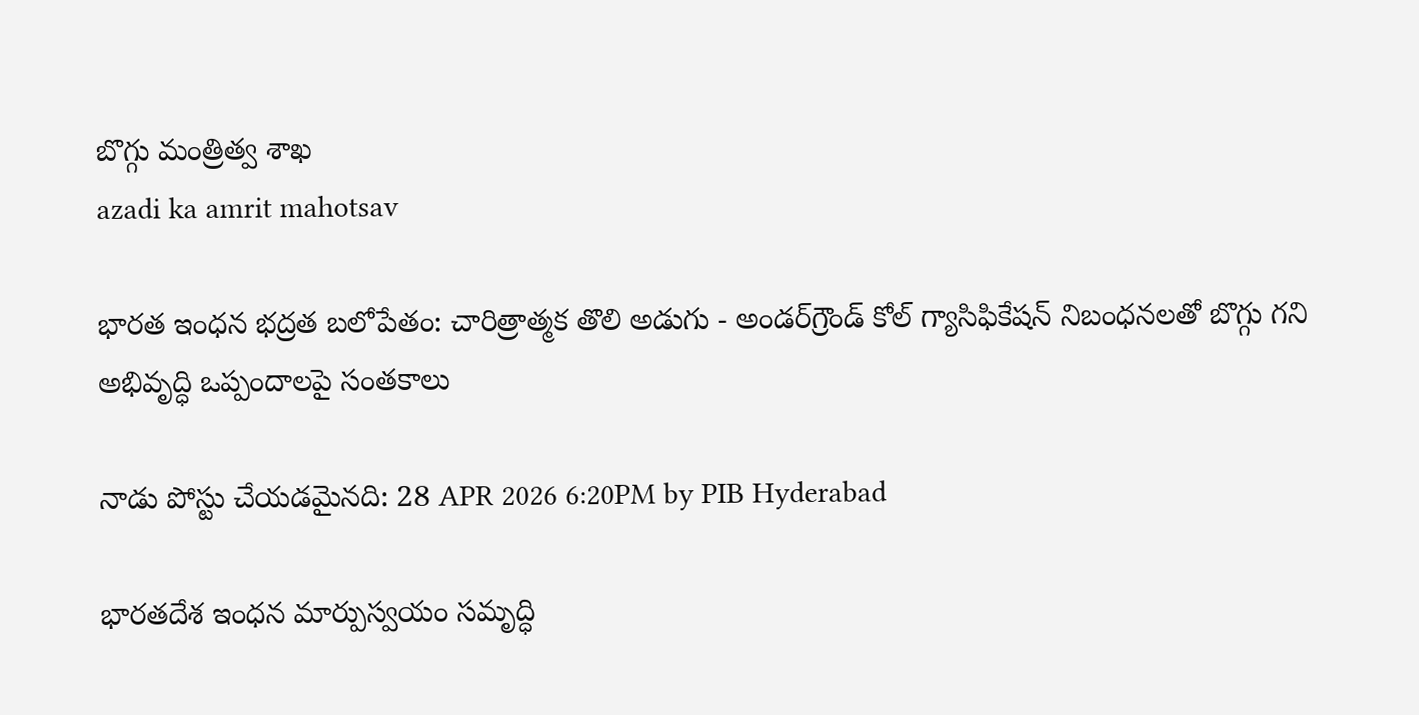బొగ్గు మంత్రిత్వ శాఖ
azadi ka amrit mahotsav

భారత ఇంధన భద్రత బలోపేతం: చారిత్రాత్మక తొలి అడుగు - అండర్‌గ్రౌండ్ కోల్ గ్యాసిఫికేషన్ నిబంధనలతో బొగ్గు గని అభివృద్ధి ఒప్పందాలపై సంతకాలు

నాడు పోస్టు చేయడమైనది: 28 APR 2026 6:20PM by PIB Hyderabad

భారతదేశ ఇంధన మార్పుస్వయం సమృద్ధి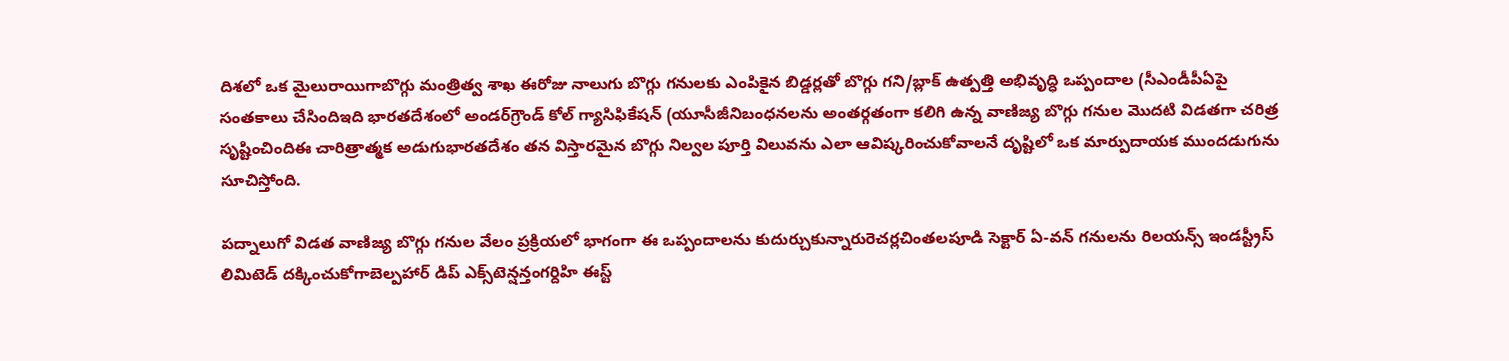దిశలో ఒక మైలురాయిగాబొగ్గు మంత్రిత్వ శాఖ ఈరోజు నాలుగు బొగ్గు గనులకు ఎంపికైన బిడ్డర్లతో బొగ్గు గని/బ్లాక్ ఉత్పత్తి అభివృద్ధి ఒప్పందాల (సీఎండీపీఏపై సంతకాలు చేసిందిఇది భారతదేశంలో అండర్‌గ్రౌండ్ కోల్ గ్యాసిఫికేషన్ (యూసీజీనిబంధనలను అంతర్గతంగా కలిగి ఉన్న వాణిజ్య బొగ్గు గనుల మొదటి విడతగా చరిత్ర సృష్టించిందిఈ చారిత్రాత్మక అడుగుభారతదేశం తన విస్తారమైన బొగ్గు నిల్వల పూర్తి విలువను ఎలా ఆవిష్కరించుకోవాలనే దృష్టిలో ఒక మార్పుదాయక ముందడుగును సూచిస్తోంది.

పద్నాలుగో విడత వాణిజ్య బొగ్గు గనుల వేలం ప్రక్రియలో భాగంగా ఈ ఒప్పందాలను కుదుర్చుకున్నారురెచర్లచింతలపూడి సెక్టార్ ఏ-వన్ గనులను రిలయన్స్ ఇండస్ట్రీస్ లిమిటెడ్ దక్కించుకోగాబెల్పహార్ డిప్ ఎక్స్‌టెన్షన్తంగర్దిహి ఈస్ట్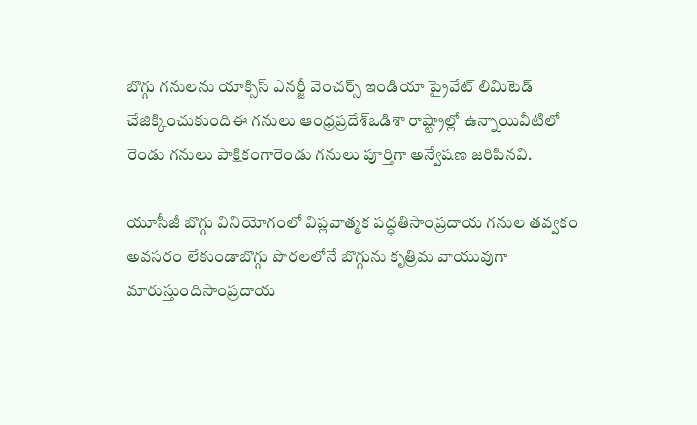బొగ్గు గనులను యాక్సిస్ ఎనర్జీ వెంచర్స్ ఇండియా ప్రైవేట్ లిమిటెడ్ చేజిక్కించుకుందిఈ గనులు ఆంధ్రప్రదేశ్ఒడిశా రాష్ట్రాల్లో ఉన్నాయివీటిలో రెండు గనులు పాక్షికంగారెండు గనులు పూర్తిగా అన్వేషణ జరిపినవి.

యూసీజీ బొగ్గు వినియోగంలో విప్లవాత్మక పద్ధతిసాంప్రదాయ గనుల తవ్వకం అవసరం లేకుండాబొగ్గు పొరలలోనే బొగ్గును కృత్రిమ వాయువుగా మారుస్తుందిసాంప్రదాయ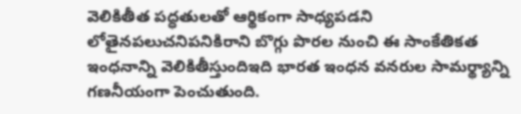వెలికితీత పద్ధతులతో ఆర్థికంగా సాధ్యపడని లోతైనపలుచనిపనికిరాని బొగ్గు పొరల నుంచి ఈ సాంకేతికత ఇంధనాన్ని వెలికితీస్తుందిఇది భారత ఇంధన వనరుల సామర్థ్యాన్ని గణనీయంగా పెంచుతుంది.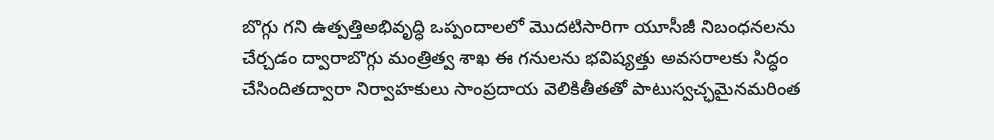బొగ్గు గని ఉత్పత్తిఅభివృద్ధి ఒప్పందాలలో మొదటిసారిగా యూసీజీ నిబంధనలను చేర్చడం ద్వారాబొగ్గు మంత్రిత్వ శాఖ ఈ గనులను భవిష్యత్తు అవసరాలకు సిద్ధం చేసిందితద్వారా నిర్వాహకులు సాంప్రదాయ వెలికితీతతో పాటుస్వచ్ఛమైనమరింత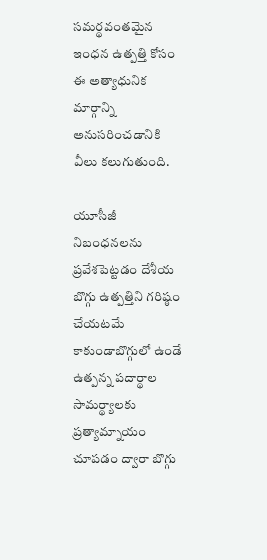సమర్థవంతమైన ఇంధన ఉత్పత్తి కోసం ఈ అత్యాధునిక మార్గాన్ని అనుసరించడానికి వీలు కలుగుతుంది.

యూసీజీ నిబంధనలను ప్రవేశపెట్టడం దేశీయ బొగ్గు ఉత్పత్తిని గరిష్ఠం చేయటమే కాకుండాబొగ్గులో ఉండే ఉత్పన్న పదార్థాల సామర్థ్యాలకు ప్రత్యామ్నాయం చూపడం ద్వారా బొగ్గు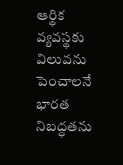ఆర్థిక వ్యవస్థకు విలువను పెంచాలనే భారత నిబద్ధతను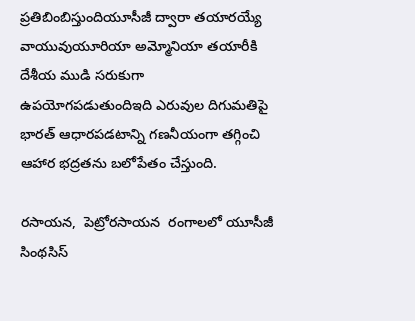ప్రతిబింబిస్తుందియూసీజీ ద్వారా తయారయ్యే వాయువుయూరియా అమ్మోనియా తయారీకి దేశీయ ముడి సరుకుగా ఉపయోగపడుతుందిఇది ఎరువుల దిగుమతిపై భారత్ ఆధారపడటాన్ని గణనీయంగా తగ్గించి ఆహార భద్రతను బలోపేతం చేస్తుంది.

రసాయన,  పెట్రోరసాయన  రంగాలలో యూసీజీ సింథసిస్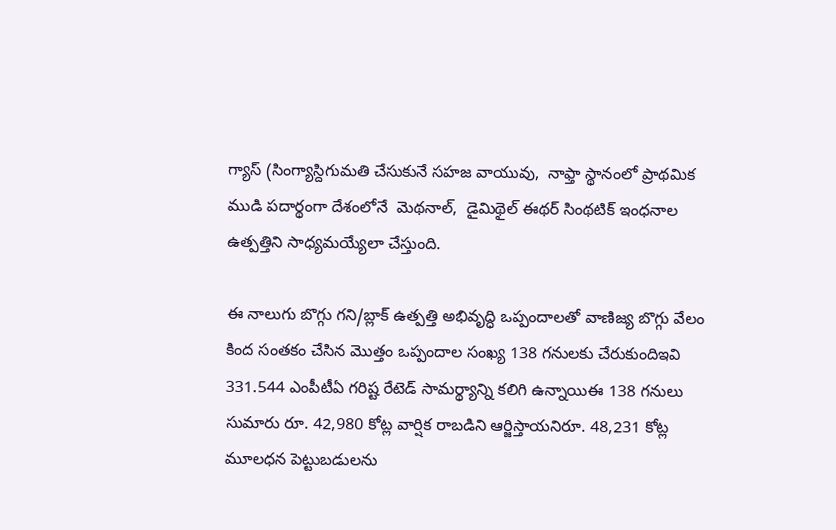గ్యాస్ (సింగ్యాస్దిగుమతి చేసుకునే సహజ వాయువు,  నాఫ్తా స్థానంలో ప్రాథమిక ముడి పదార్థంగా దేశంలోనే  మెథనాల్,  డైమిథైల్ ఈథర్ సింథటిక్ ఇంధనాల ఉత్పత్తిని సాధ్యమయ్యేలా చేస్తుంది.

ఈ నాలుగు బొగ్గు గని/బ్లాక్ ఉత్పత్తి అభివృద్ధి ఒప్పందాలతో వాణిజ్య బొగ్గు వేలం కింద సంతకం చేసిన మొత్తం ఒప్పందాల సంఖ్య 138 గనులకు చేరుకుందిఇవి 331.544 ఎంపీటీఏ గరిష్ట రేటెడ్ సామర్థ్యాన్ని కలిగి ఉన్నాయిఈ 138 గనులు సుమారు రూ. 42,980 కోట్ల వార్షిక రాబడిని ఆర్జిస్తాయనిరూ. 48,231 కోట్ల మూలధన పెట్టుబడులను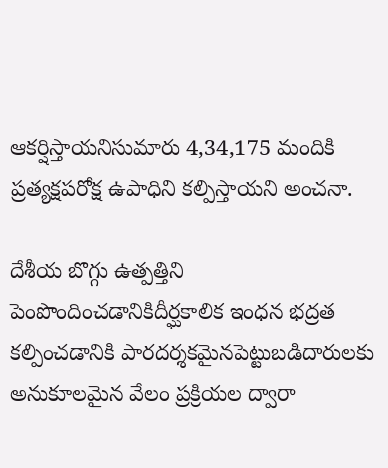ఆకర్షిస్తాయనిసుమారు 4,34,175 మందికి ప్రత్యక్షపరోక్ష ఉపాధిని కల్పిస్తాయని అంచనా.

దేశీయ బొగ్గు ఉత్పత్తిని పెంపొందించడానికిదీర్ఘకాలిక ఇంధన భద్రత కల్పించడానికి పారదర్శకమైనపెట్టుబడిదారులకు అనుకూలమైన వేలం ప్రక్రియల ద్వారా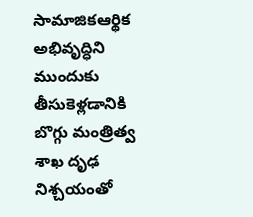సామాజికఆర్థిక అభివృద్ధిని ముందుకు తీసుకెళ్లడానికి బొగ్గు మంత్రిత్వ శాఖ దృఢ నిశ్చయంతో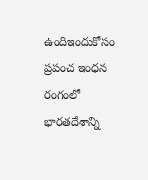ఉందిఇందుకోసం ప్రపంచ ఇంధన రంగంలో భారతదేశాన్ని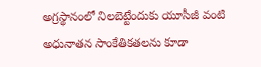అగ్రస్థానంలో నిలబెట్టేందుకు యూసీజీ వంటి అధునాతన సాంకేతికతలను కూడా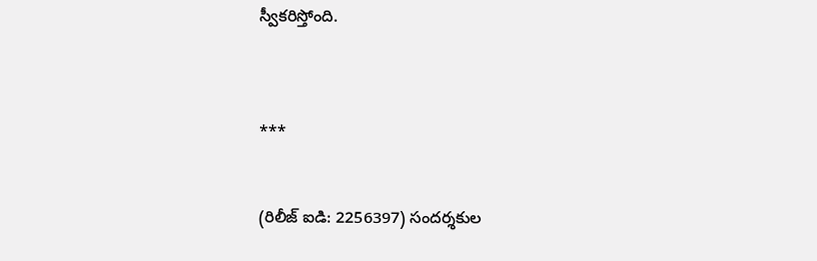స్వీకరిస్తోంది.



***


(రిలీజ్ ఐడి: 2256397) సందర్శకుల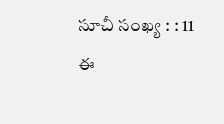సూచీ సంఖ్య : : 11
ఈ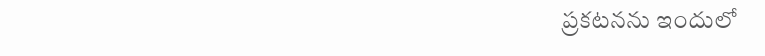ప్రకటనను ఇందులో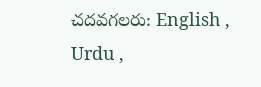చదవగలరు: English , Urdu ,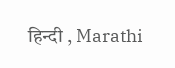हिन्दी , Marathi